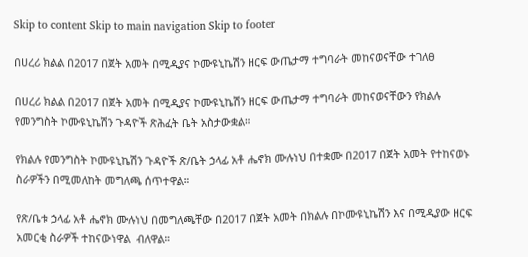Skip to content Skip to main navigation Skip to footer

በሀረሪ ክልል በ2017 በጀት አመት በሚዲያና ኮሙዩኒኬሽን ዘርፍ ውጤታማ ተግባራት መከናወናቸው ተገለፀ

በሀረሪ ክልል በ2017 በጀት አመት በሚዲያና ኮሙዩኒኬሽን ዘርፍ ውጤታማ ተግባራት መከናወናቸውን የክልሉ የመንግስት ኮሙዩኒኬሽን ጉዳዮች ጽሕፈት ቤት አስታውቋል።

የክልሉ የመንግስት ኮሙዩኒኬሽን ጉዳዮች ጽ/ቤት ኃላፊ አቶ ሔኖክ ሙሉነህ በተቋሙ በ2017 በጀት አመት የተከናወኑ ስራዎችን በሚመለከት መግለጫ ሰጥተዋል።

የጽ/ቤቱ ኃላፊ አቶ ሔኖክ ሙሉነህ በመግለጫቸው በ2017 በጀት አመት በክልሉ በኮሙዩኒኬሽን እና በሚዲያው ዘርፍ አመርቂ ስራዎች ተከናውነዋል  ብለዋል።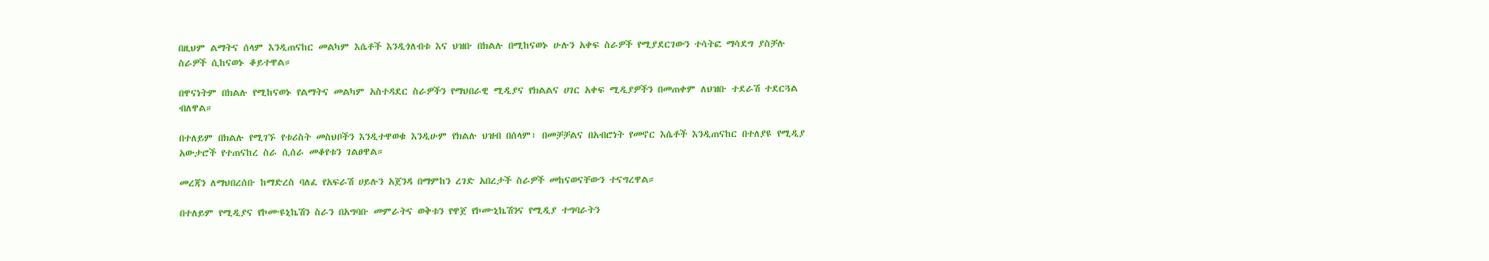በዚህም ልማትና ሰላም እንዲጠናከር መልካም እሴቶች እንዲጎለብቱ እና ህዝቡ በክልሉ በሚከናወኑ ሁሉን አቀፍ ስራዎች የሚያደርገውን ተሳትፎ ማሳደግ ያስቻሉ ስራዎች ሲከናወኑ ቆይተዋል።

በዋናነትም በክልሉ የሚከናወኑ የልማትና መልካም አስተዳደር ስራዎችን የማህበራዊ ሚዲያና የክልልና ሀገር አቀፍ ሚዲያዎችን በመጠቀም ለህዝቡ ተደራሽ ተደርጓል ብለዋል።

በተለይም በክልሉ የሚገኙ የቱሪስት መስህቦችን እንዲተዋወቁ እንዲሁም የክልሉ ህዝብ በሰላም፣ በመቻቻልና በአብሮነት የመኖር እሴቶች እንዲጠናከር በተለያዩ የሚዲያ አውታሮች የተጠናከረ ስራ ሲሰራ መቆየቱን ገልፀዋል።

መረጃን ለማህበረሰቡ ከማድረስ ባለፈ የአፍራሽ ሀይሉን አጀንዳ በማምከን ረገድ አበረታች ስራዎች መከናወናቸውን ተናግረዋል።

በተለይም የሚዲያና የኮሙዩኒኬሽን ስራን በአግባቡ መምራትና ወቅቱን የዋጀ የኮሙኒኬሽንና የሚዲያ ተግባራትን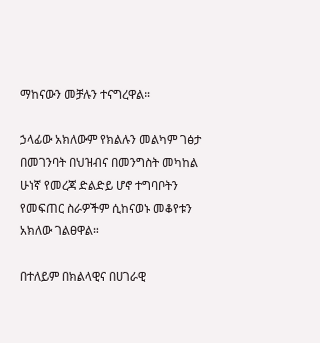ማከናውን መቻሉን ተናግረዋል።

ኃላፊው አክለውም የክልሉን መልካም ገፅታ በመገንባት በህዝብና በመንግስት መካከል ሁነኛ የመረጃ ድልድይ ሆኖ ተግባቦትን የመፍጠር ስራዎችም ሲከናወኑ መቆየቱን አክለው ገልፀዋል።

በተለይም በክልላዊና በሀገራዊ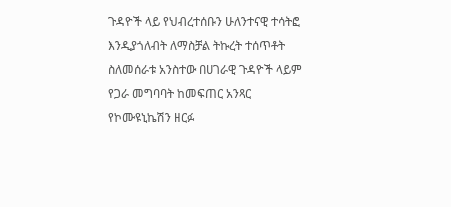ጉዳዮች ላይ የህብረተሰቡን ሁለንተናዊ ተሳትፎ እንዲያጎለብት ለማስቻል ትኩረት ተሰጥቶት ስለመሰራቱ አንስተው በሀገራዊ ጉዳዮች ላይም የጋራ መግባባት ከመፍጠር አንጻር የኮሙዩኒኬሽን ዘርፉ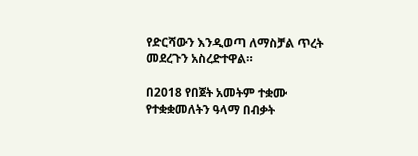የድርሻውን እንዲወጣ ለማስቻል ጥረት መደረጉን አስረድተዋል።

በ2018 የበጀት አመትም ተቋሙ የተቋቋመለትን ዓላማ በብቃት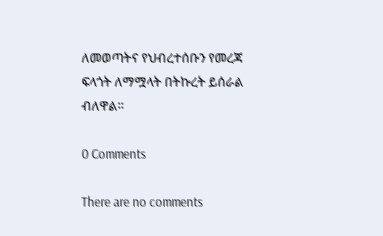ለመወጣትና የህብረተሰቡን የመረጃ ፍላጎት ለማሟላት በትኩረት ይሰራል ብለዋል።

0 Comments

There are no comments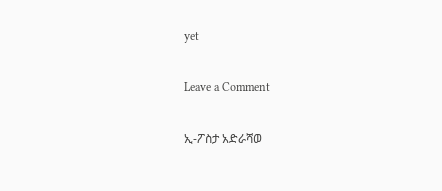yet

Leave a Comment

ኢ-ፖስታ አድራሻወ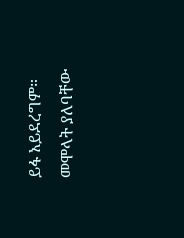ይፋ አይደረግም። መሞላት ያለባቸው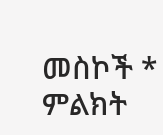መስኮች * ምልክት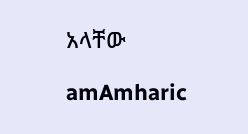አላቸው

amAmharic